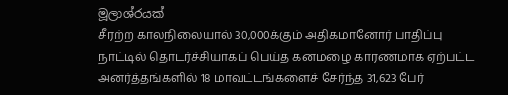මූලාශ්රයක්
சீரற்ற காலநிலையால் 30,000க்கும் அதிகமானோர் பாதிப்பு
நாட்டில் தொடர்ச்சியாகப் பெய்த கனமழை காரணமாக ஏற்பட்ட அனர்த்தங்களில் 18 மாவட்டங்களைச் சேர்ந்த 31,623 பேர்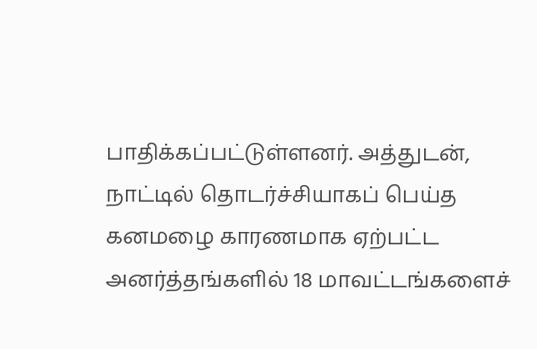பாதிக்கப்பட்டுள்ளனர். அத்துடன்,
நாட்டில் தொடர்ச்சியாகப் பெய்த கனமழை காரணமாக ஏற்பட்ட அனர்த்தங்களில் 18 மாவட்டங்களைச்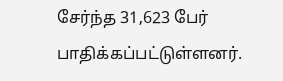சேர்ந்த 31,623 பேர் பாதிக்கப்பட்டுள்ளனர்.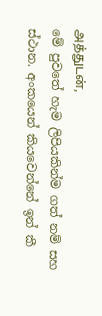அத்துடன்,
මේ පුවතේ හැම ලිපියකින්ම ගත් නම් සහ ස්ථාන. අංකයෙන් කියවෙන්නේ ඉන් කී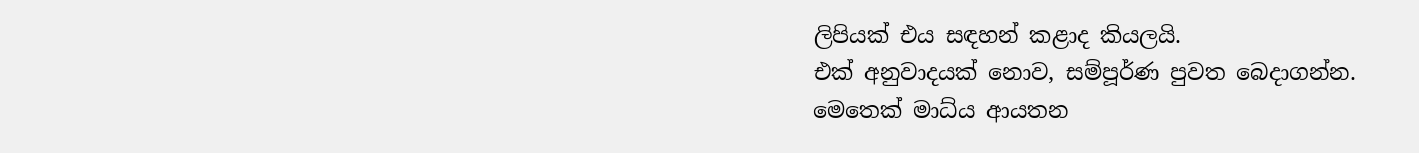ලිපියක් එය සඳහන් කළාද කියලයි.
එක් අනුවාදයක් නොව, සම්පූර්ණ පුවත බෙදාගන්න.
මෙතෙක් මාධ්ය ආයතන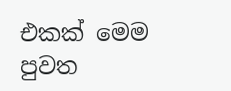එකක් මෙම පුවත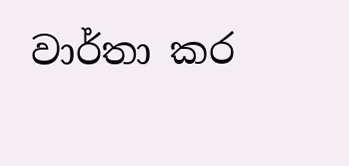වාර්තා කර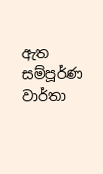ඇත
සම්පූර්ණ වාර්තා